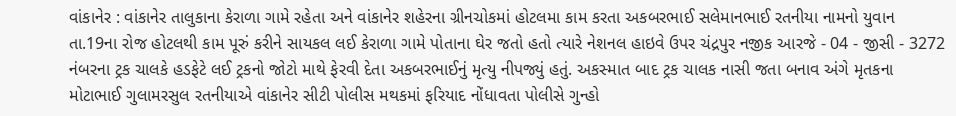વાંકાનેર : વાંકાનેર તાલુકાના કેરાળા ગામે રહેતા અને વાંકાનેર શહેરના ગ્રીનચોકમાં હોટલમા કામ કરતા અકબરભાઈ સલેમાનભાઈ રતનીયા નામનો યુવાન તા.19ના રોજ હોટલથી કામ પૂરું કરીને સાયકલ લઈ કેરાળા ગામે પોતાના ઘેર જતો હતો ત્યારે નેશનલ હાઇવે ઉપર ચંદ્રપુર નજીક આરજે - 04 - જીસી - 3272 નંબરના ટ્રક ચાલકે હડફેટે લઈ ટ્રકનો જોટો માથે ફેરવી દેતા અકબરભાઈનું મૃત્યુ નીપજ્યું હતું. અકસ્માત બાદ ટ્રક ચાલક નાસી જતા બનાવ અંગે મૃતકના મોટાભાઈ ગુલામરસુલ રતનીયાએ વાંકાનેર સીટી પોલીસ મથકમાં ફરિયાદ નોંધાવતા પોલીસે ગુન્હો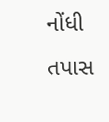નોંધી તપાસ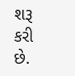શરૂ કરી છે.